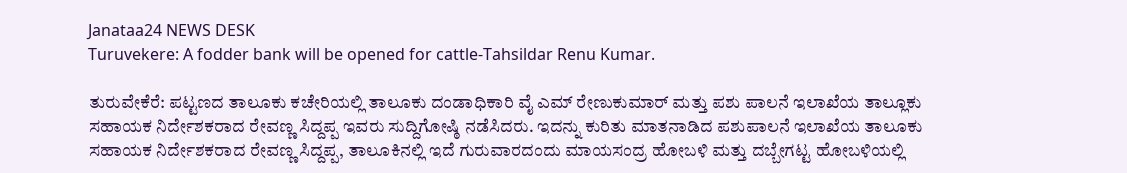Janataa24 NEWS DESK
Turuvekere: A fodder bank will be opened for cattle-Tahsildar Renu Kumar.

ತುರುವೇಕೆರೆ: ಪಟ್ಟಣದ ತಾಲೂಕು ಕಚೇರಿಯಲ್ಲಿ ತಾಲೂಕು ದಂಡಾಧಿಕಾರಿ ವೈ ಎಮ್ ರೇಣುಕುಮಾರ್ ಮತ್ತು ಪಶು ಪಾಲನೆ ಇಲಾಖೆಯ ತಾಲ್ಲೂಕು ಸಹಾಯಕ ನಿರ್ದೇಶಕರಾದ ರೇವಣ್ಣ ಸಿದ್ದಪ್ಪ ಇವರು ಸುದ್ದಿಗೋಷ್ಠಿ ನಡೆಸಿದರು. ಇದನ್ನು ಕುರಿತು ಮಾತನಾಡಿದ ಪಶುಪಾಲನೆ ಇಲಾಖೆಯ ತಾಲೂಕು ಸಹಾಯಕ ನಿರ್ದೇಶಕರಾದ ರೇವಣ್ಣ ಸಿದ್ದಪ್ಪ, ತಾಲೂಕಿನಲ್ಲಿ ಇದೆ ಗುರುವಾರದಂದು ಮಾಯಸಂದ್ರ ಹೋಬಳಿ ಮತ್ತು ದಬ್ಬೇಗಟ್ಟ ಹೋಬಳಿಯಲ್ಲಿ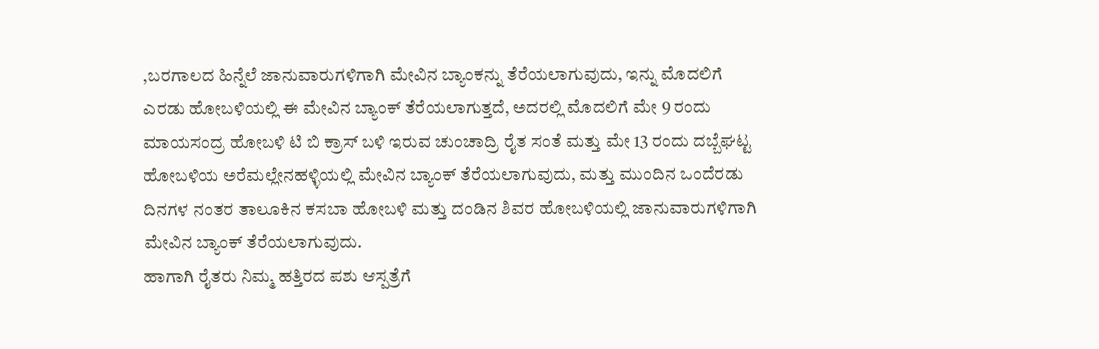,ಬರಗಾಲದ ಹಿನ್ನೆಲೆ ಜಾನುವಾರುಗಳಿಗಾಗಿ ಮೇವಿನ ಬ್ಯಾಂಕನ್ನು ತೆರೆಯಲಾಗುವುದು, ಇನ್ನು ಮೊದಲಿಗೆ ಎರಡು ಹೋಬಳಿಯಲ್ಲಿ ಈ ಮೇವಿನ ಬ್ಯಾಂಕ್ ತೆರೆಯಲಾಗುತ್ತದೆ, ಅದರಲ್ಲಿ ಮೊದಲಿಗೆ ಮೇ 9 ರಂದು ಮಾಯಸಂದ್ರ ಹೋಬಳಿ ಟಿ ಬಿ ಕ್ರಾಸ್ ಬಳಿ ಇರುವ ಚುಂಚಾದ್ರಿ ರೈತ ಸಂತೆ ಮತ್ತು ಮೇ 13 ರಂದು ದಬ್ಬೆಘಟ್ಟ ಹೋಬಳಿಯ ಅರೆಮಲ್ಲೇನಹಳ್ಳಿಯಲ್ಲಿ ಮೇವಿನ ಬ್ಯಾಂಕ್ ತೆರೆಯಲಾಗುವುದು, ಮತ್ತು ಮುಂದಿನ ಒಂದೆರಡು ದಿನಗಳ ನಂತರ ತಾಲೂಕಿನ ಕಸಬಾ ಹೋಬಳಿ ಮತ್ತು ದಂಡಿನ ಶಿವರ ಹೋಬಳಿಯಲ್ಲಿ ಜಾನುವಾರುಗಳಿಗಾಗಿ ಮೇವಿನ ಬ್ಯಾಂಕ್ ತೆರೆಯಲಾಗುವುದು.
ಹಾಗಾಗಿ ರೈತರು ನಿಮ್ಮ ಹತ್ತಿರದ ಪಶು ಆಸ್ಪತ್ರೆಗೆ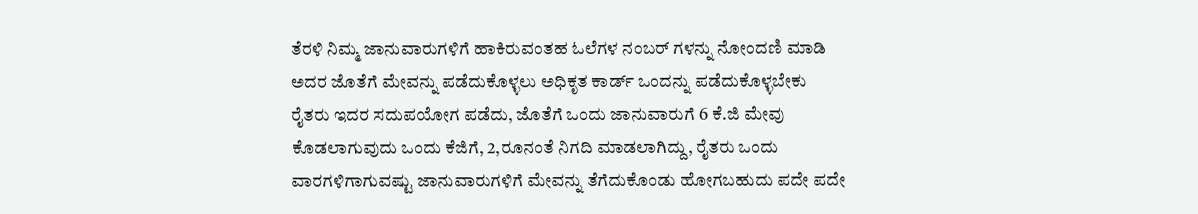ತೆರಳಿ ನಿಮ್ಮ ಜಾನುವಾರುಗಳಿಗೆ ಹಾಕಿರುವಂತಹ ಓಲೆಗಳ ನಂಬರ್ ಗಳನ್ನು ನೋಂದಣಿ ಮಾಡಿ ಅದರ ಜೊತೆಗೆ ಮೇವನ್ನು ಪಡೆದುಕೊಳ್ಳಲು ಅಧಿಕೃತ ಕಾರ್ಡ್ ಒಂದನ್ನು ಪಡೆದುಕೊಳ್ಳಬೇಕು ರೈತರು ಇದರ ಸದುಪಯೋಗ ಪಡೆದು, ಜೊತೆಗೆ ಒಂದು ಜಾನುವಾರುಗೆ 6 ಕೆ.ಜಿ ಮೇವು ಕೊಡಲಾಗುವುದು ಒಂದು ಕೆಜಿಗೆ, 2,ರೂನಂತೆ ನಿಗದಿ ಮಾಡಲಾಗಿದ್ದು, ರೈತರು ಒಂದು ವಾರಗಳಿಗಾಗುವಷ್ಟು ಜಾನುವಾರುಗಳಿಗೆ ಮೇವನ್ನು ತೆಗೆದುಕೊಂಡು ಹೋಗಬಹುದು ಪದೇ ಪದೇ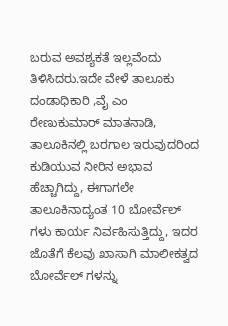ಬರುವ ಅವಶ್ಯಕತೆ ಇಲ್ಲವೆಂದು ತಿಳಿಸಿದರು.ಇದೇ ವೇಳೆ ತಾಲೂಕು ದಂಡಾಧಿಕಾರಿ ,ವೈ ಎಂ ರೇಣುಕುಮಾರ್ ಮಾತನಾಡಿ, ತಾಲೂಕಿನಲ್ಲಿ ಬರಗಾಲ ಇರುವುದರಿಂದ ಕುಡಿಯುವ ನೀರಿನ ಅಭಾವ ಹೆಚ್ಚಾಗಿದ್ದು, ಈಗಾಗಲೇ ತಾಲೂಕಿನಾದ್ಯಂತ 10 ಬೋರ್ವೆಲ್ ಗಳು ಕಾರ್ಯ ನಿರ್ವಹಿಸುತ್ತಿದ್ದು, ಇದರ ಜೊತೆಗೆ ಕೆಲವು ಖಾಸಾಗಿ ಮಾಲೀಕತ್ವದ ಬೋರ್ವೆಲ್ ಗಳನ್ನು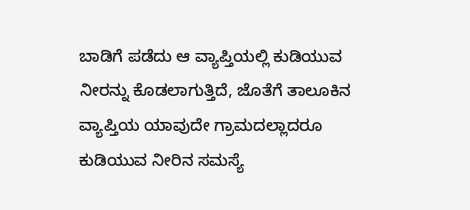ಬಾಡಿಗೆ ಪಡೆದು ಆ ವ್ಯಾಪ್ತಿಯಲ್ಲಿ ಕುಡಿಯುವ ನೀರನ್ನು ಕೊಡಲಾಗುತ್ತಿದೆ, ಜೊತೆಗೆ ತಾಲೂಕಿನ ವ್ಯಾಪ್ತಿಯ ಯಾವುದೇ ಗ್ರಾಮದಲ್ಲಾದರೂ ಕುಡಿಯುವ ನೀರಿನ ಸಮಸ್ಯೆ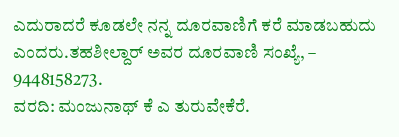ಎದುರಾದರೆ ಕೂಡಲೇ ನನ್ನ ದೂರವಾಣಿಗೆ ಕರೆ ಮಾಡಬಹುದು ಎಂದರು.ತಹಶೀಲ್ದಾರ್ ಅವರ ದೂರವಾಣಿ ಸಂಖ್ಯೆ, – 9448158273.
ವರದಿ: ಮಂಜುನಾಥ್ ಕೆ ಎ ತುರುವೇಕೆರೆ.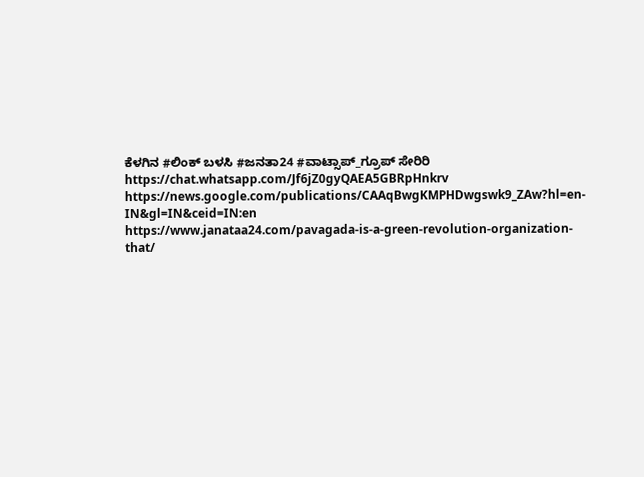ಕೆಳಗಿನ #ಲಿಂಕ್ ಬಳಸಿ #ಜನತಾ24 #ವಾಟ್ಸಾಪ್_ಗ್ರೂಪ್ ಸೇರಿರಿ https://chat.whatsapp.com/Jf6jZ0gyQAEA5GBRpHnkrv
https://news.google.com/publications/CAAqBwgKMPHDwgswk9_ZAw?hl=en-IN&gl=IN&ceid=IN:en
https://www.janataa24.com/pavagada-is-a-green-revolution-organization-that/